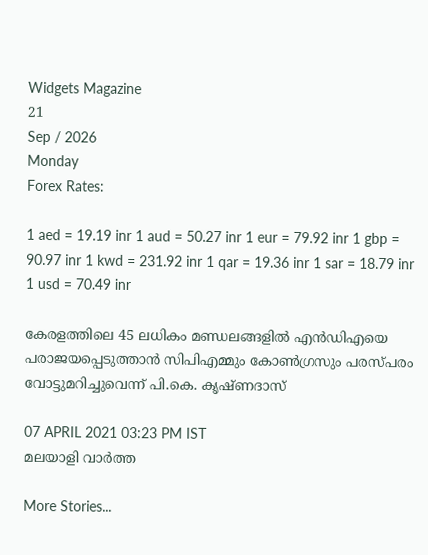Widgets Magazine
21
Sep / 2026
Monday
Forex Rates:

1 aed = 19.19 inr 1 aud = 50.27 inr 1 eur = 79.92 inr 1 gbp = 90.97 inr 1 kwd = 231.92 inr 1 qar = 19.36 inr 1 sar = 18.79 inr 1 usd = 70.49 inr

കേരളത്തിലെ 45 ലധികം മണ്ഡലങ്ങളില്‍ എന്‍ഡിഎയെ പരാജയപ്പെടുത്താന്‍ സിപിഎമ്മും കോണ്‍ഗ്രസും പരസ്പരം വോട്ടുമറിച്ചുവെന്ന് പി.കെ. കൃഷ്ണദാസ്

07 APRIL 2021 03:23 PM IST
മലയാളി വാര്‍ത്ത

More Stories...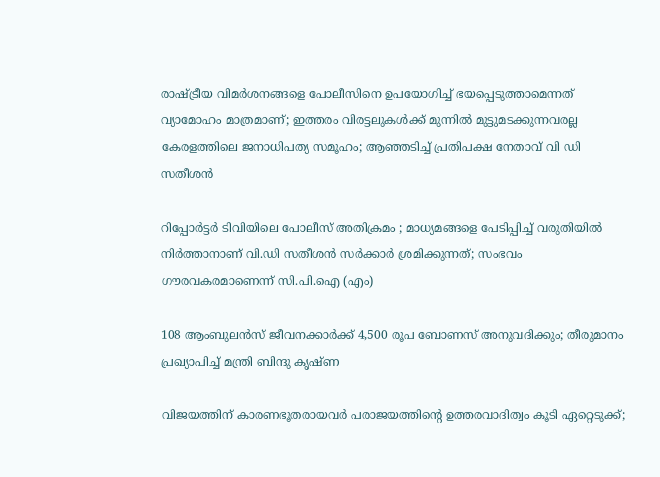രാഷ്ട്രീയ വിമർശനങ്ങളെ പോലീസിനെ ഉപയോഗിച്ച് ഭയപ്പെടുത്താമെന്നത് വ്യാമോഹം മാത്രമാണ്; ഇത്തരം വിരട്ടലുകൾക്ക് മുന്നിൽ മുട്ടുമടക്കുന്നവരല്ല കേരളത്തിലെ ജനാധിപത്യ സമൂഹം; ആഞ്ഞടിച്ച് പ്രതിപക്ഷ നേതാവ് വി ഡി സതീശൻ

റിപ്പോര്‍ട്ടര്‍ ടിവിയിലെ പോലീസ്‌ അതിക്രമം ; മാധ്യമങ്ങളെ പേടിപ്പിച്ച്‌ വരുതിയില്‍ നിര്‍ത്താനാണ്‌ വി.ഡി സതീശന്‍ സര്‍ക്കാര്‍ ശ്രമിക്കുന്നത്‌; സംഭവം ഗൗരവകരമാണെന്ന് സി.പി.ഐ (എം)

108 ആംബുലൻസ് ജീവനക്കാർക്ക് 4,500 രൂപ ബോണസ് അനുവദിക്കും; തീരുമാനം പ്രഖ്യാപിച്ച് മന്ത്രി ബിന്ദു കൃഷ്‌ണ

വിജയത്തിന് കാരണഭൂതരായവർ പരാജയത്തിന്റെ ഉത്തരവാദിത്വം കൂടി ഏറ്റെടുക്ക്;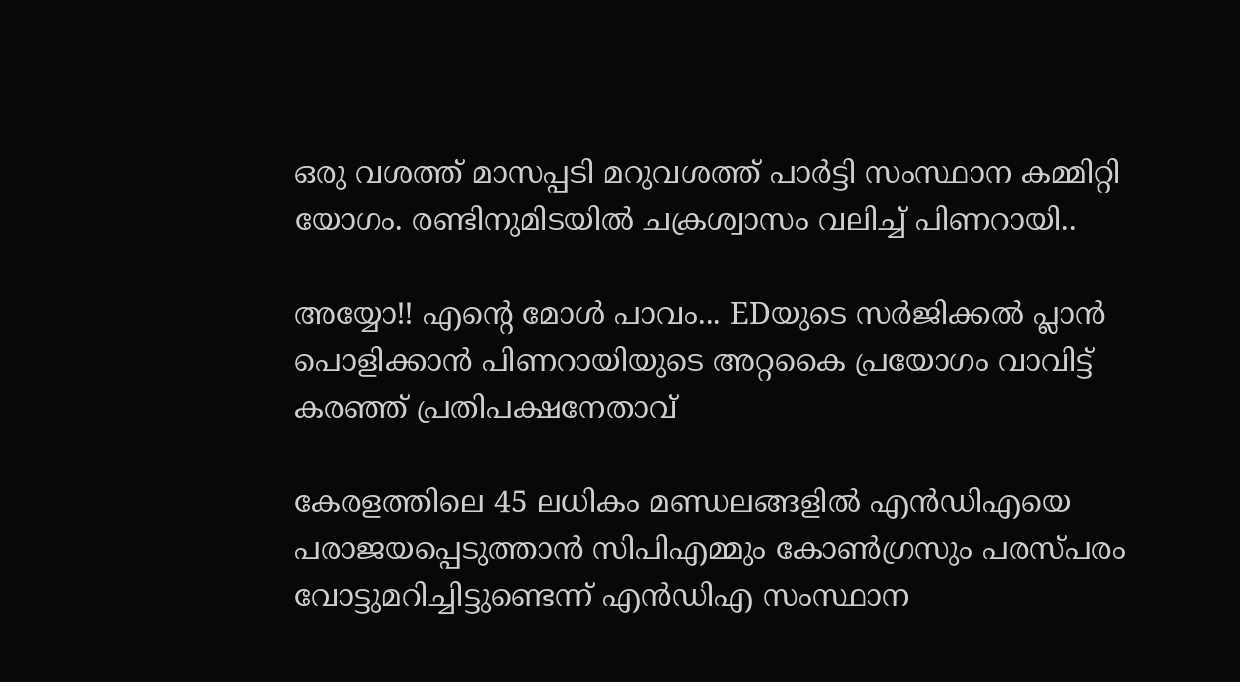ഒരു വശത്ത് മാസപ്പടി മറുവശത്ത് പാർട്ടി സംസ്ഥാന കമ്മിറ്റി യോഗം. രണ്ടിനുമിടയിൽ ചക്രശ്വാസം വലിച്ച് പിണറായി..

അയ്യോ!! എന്റെ മോൾ പാവം... EDയുടെ സർജിക്കൽ പ്ലാൻ പൊളിക്കാൻ പിണറായിയുടെ അറ്റകൈ പ്രയോഗം വാവിട്ട് കരഞ്ഞ് പ്രതിപക്ഷനേതാവ്

കേരളത്തിലെ 45 ലധികം മണ്ഡലങ്ങളില്‍ എന്‍ഡിഎയെ പരാജയപ്പെടുത്താന്‍ സിപിഎമ്മും കോണ്‍ഗ്രസും പരസ്പരം വോട്ടുമറിച്ചിട്ടുണ്ടെന്ന് എന്‍ഡിഎ സംസ്ഥാന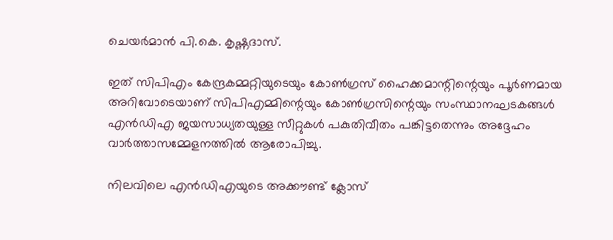ചെയര്‍മാന്‍ പി.കെ. കൃഷ്ണദാസ്.

ഇത് സിപിഎം കേന്ദ്രകമ്മറ്റിയുടെയും കോണ്‍ഗ്രസ് ഹൈക്കമാന്റിന്റെയും പൂര്‍ണമായ അറിവോടെയാണ് സിപിഎമ്മിന്റെയും കോണ്‍ഗ്രസിന്റെയും സംസ്ഥാനഘടകങ്ങള്‍ എന്‍ഡിഎ ജയസാധ്യതയുള്ള സീറ്റുകള്‍ പകുതിവീതം പങ്കിട്ടതെന്നും അദ്ദേഹം വാര്‍ത്താസമ്മേളനത്തില്‍ ആരോപിച്ചു.

നിലവിലെ എന്‍ഡിഎയുടെ അക്കൗണ്ട് ക്ലോസ്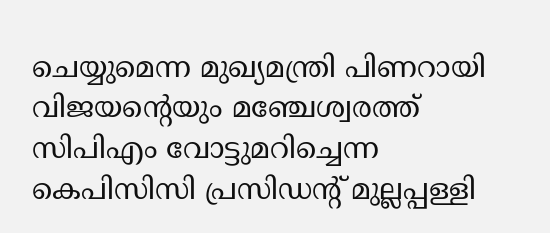ചെയ്യുമെന്ന മുഖ്യമന്ത്രി പിണറായി വിജയന്റെയും മഞ്ചേശ്വരത്ത് സിപിഎം വോട്ടുമറിച്ചെന്ന കെപിസിസി പ്രസിഡന്റ് മുല്ലപ്പള്ളി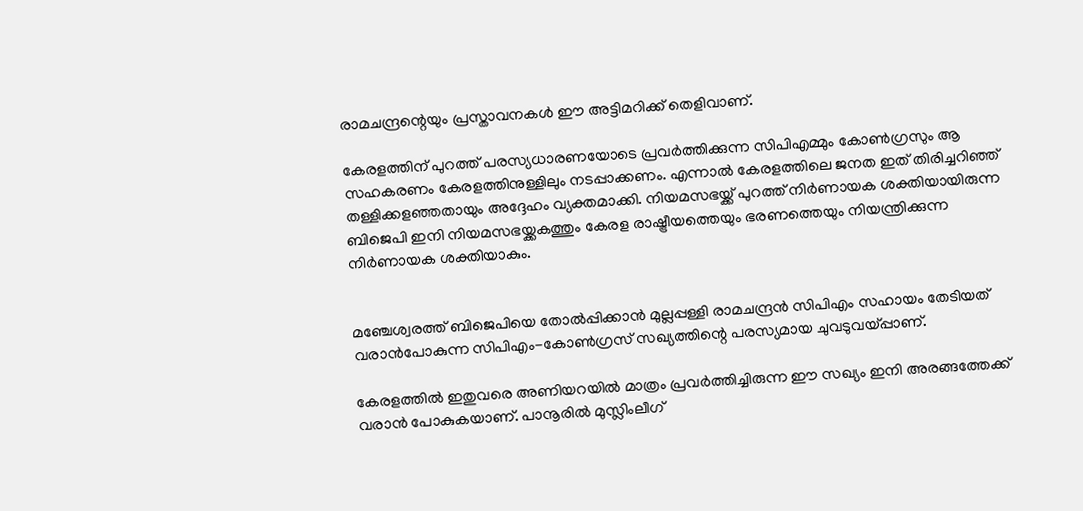രാമചന്ദ്രന്റെയും പ്രസ്താവനകള്‍ ഈ അട്ടിമറിക്ക് തെളിവാണ്.

കേരളത്തിന് പുറത്ത് പരസ്യധാരണയോടെ പ്രവര്‍ത്തിക്കുന്ന സിപിഎമ്മും കോണ്‍ഗ്രസും ആ സഹകരണം കേരളത്തിനുള്ളിലും നടപ്പാക്കണം. എന്നാല്‍ കേരളത്തിലെ ജനത ഇത് തിരിച്ചറിഞ്ഞ് തള്ളിക്കളഞ്ഞതായും അദ്ദേഹം വ്യക്തമാക്കി. നിയമസഭയ്ക്ക് പുറത്ത് നിര്‍ണായക ശക്തിയായിരുന്ന ബിജെപി ഇനി നിയമസഭയ്ക്കകത്തും കേരള രാഷ്ട്രീയത്തെയും ഭരണത്തെയും നിയന്ത്രിക്കുന്ന നിര്‍ണായക ശക്തിയാകും.


മഞ്ചേശ്വരത്ത് ബിജെപിയെ തോല്‍പ്പിക്കാന്‍ മുല്ലപ്പള്ളി രാമചന്ദ്രന്‍ സിപിഎം സഹായം തേടിയത് വരാന്‍പോകുന്ന സിപിഎം-കോണ്‍ഗ്രസ് സഖ്യത്തിന്റെ പരസ്യമായ ചുവടുവയ്പ്പാണ്.

കേരളത്തില്‍ ഇതുവരെ അണിയറയില്‍ മാത്രം പ്രവര്‍ത്തിച്ചിരുന്ന ഈ സഖ്യം ഇനി അരങ്ങത്തേക്ക് വരാന്‍ പോകുകയാണ്. പാനൂരില്‍ മുസ്ലിംലീഗ്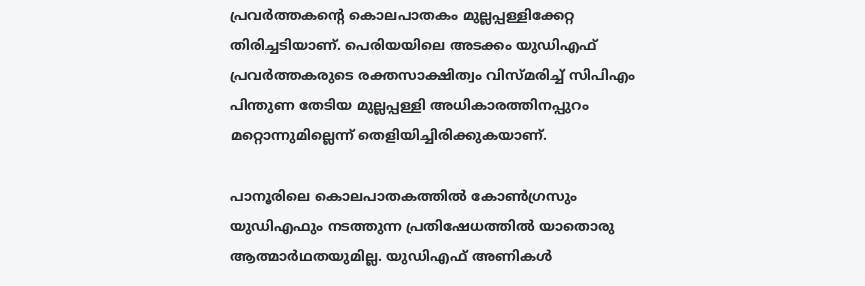പ്രവര്‍ത്തകന്റെ കൊലപാതകം മുല്ലപ്പള്ളിക്കേറ്റ തിരിച്ചടിയാണ്. പെരിയയിലെ അടക്കം യുഡിഎഫ് പ്രവര്‍ത്തകരുടെ രക്തസാക്ഷിത്വം വിസ്മരിച്ച് സിപിഎം പിന്തുണ തേടിയ മുല്ലപ്പള്ളി അധികാരത്തിനപ്പുറം മറ്റൊന്നുമില്ലെന്ന് തെളിയിച്ചിരിക്കുകയാണ്.

പാനൂരിലെ കൊലപാതകത്തില്‍ കോണ്‍ഗ്രസും യുഡിഎഫും നടത്തുന്ന പ്രതിഷേധത്തില്‍ യാതൊരു ആത്മാര്‍ഥതയുമില്ല. യുഡിഎഫ് അണികള്‍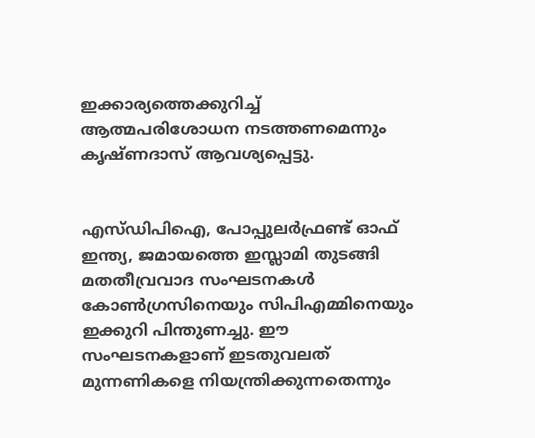ഇക്കാര്യത്തെക്കുറിച്ച് ആത്മപരിശോധന നടത്തണമെന്നും കൃഷ്ണദാസ് ആവശ്യപ്പെട്ടു.


എസ്ഡിപിഐ, പോപ്പുലര്‍ഫ്രണ്ട് ഓഫ് ഇന്ത്യ, ജമായത്തെ ഇസ്ലാമി തുടങ്ങി മതതീവ്രവാദ സംഘടനകള്‍ കോണ്‍ഗ്രസിനെയും സിപിഎമ്മിനെയും ഇക്കുറി പിന്തുണച്ചു. ഈ സംഘടനകളാണ് ഇടതുവലത് മുന്നണികളെ നിയന്ത്രിക്കുന്നതെന്നും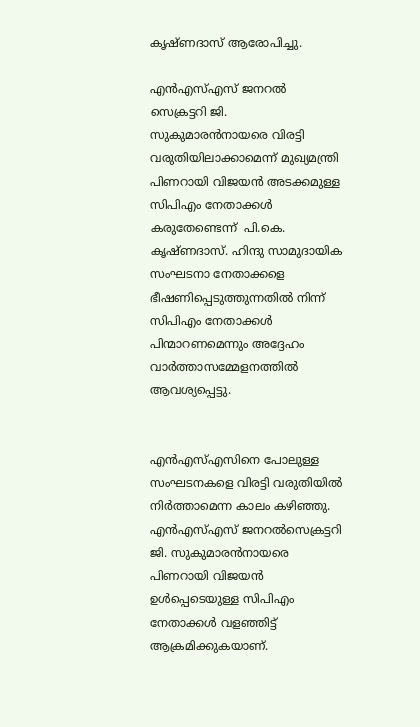കൃഷ്ണദാസ് ആരോപിച്ചു.

എന്‍എസ്എസ് ജനറല്‍ സെക്രട്ടറി ജി. സുകുമാരന്‍നായരെ വിരട്ടി വരുതിയിലാക്കാമെന്ന് മുഖ്യമന്ത്രി പിണറായി വിജയന്‍ അടക്കമുള്ള സിപിഎം നേതാക്കള്‍ കരുതേണ്ടെന്ന്  പി.കെ. കൃഷ്ണദാസ്. ഹിന്ദു സാമുദായിക സംഘടനാ നേതാക്കളെ ഭീഷണിപ്പെടുത്തുന്നതില്‍ നിന്ന് സിപിഎം നേതാക്കള്‍ പിന്മാറണമെന്നും അദ്ദേഹം വാര്‍ത്താസമ്മേളനത്തില്‍ ആവശ്യപ്പെട്ടു.


എന്‍എസ്എസിനെ പോലുള്ള സംഘടനകളെ വിരട്ടി വരുതിയില്‍ നിര്‍ത്താമെന്ന കാലം കഴിഞ്ഞു. എന്‍എസ്എസ് ജനറല്‍സെക്രട്ടറി ജി. സുകുമാരന്‍നായരെ പിണറായി വിജയന്‍ ഉള്‍പ്പെടെയുള്ള സിപിഎം നേതാക്കള്‍ വളഞ്ഞിട്ട് ആക്രമിക്കുകയാണ്.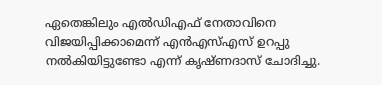ഏതെങ്കിലും എല്‍ഡിഎഫ് നേതാവിനെ വിജയിപ്പിക്കാമെന്ന് എന്‍എസ്എസ് ഉറപ്പു നല്‍കിയിട്ടുണ്ടോ എന്ന് കൃഷ്ണദാസ് ചോദിച്ചു.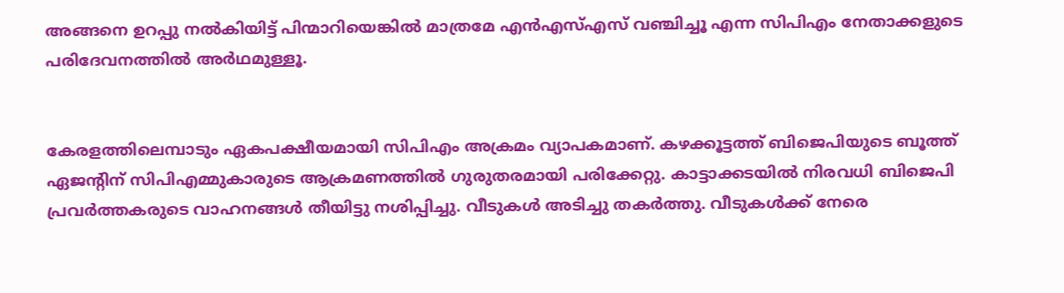അങ്ങനെ ഉറപ്പു നല്‍കിയിട്ട് പിന്മാറിയെങ്കില്‍ മാത്രമേ എന്‍എസ്എസ് വഞ്ചിച്ചൂ എന്ന സിപിഎം നേതാക്കളുടെ പരിദേവനത്തില്‍ അര്‍ഥമുള്ളൂ.


കേരളത്തിലെമ്പാടും ഏകപക്ഷീയമായി സിപിഎം അക്രമം വ്യാപകമാണ്. കഴക്കൂട്ടത്ത് ബിജെപിയുടെ ബൂത്ത് ഏജന്റിന് സിപിഎമ്മുകാരുടെ ആക്രമണത്തില്‍ ഗുരുതരമായി പരിക്കേറ്റു. കാട്ടാക്കടയില്‍ നിരവധി ബിജെപി പ്രവര്‍ത്തകരുടെ വാഹനങ്ങള്‍ തീയിട്ടു നശിപ്പിച്ചു. വീടുകള്‍ അടിച്ചു തകര്‍ത്തു. വീടുകള്‍ക്ക് നേരെ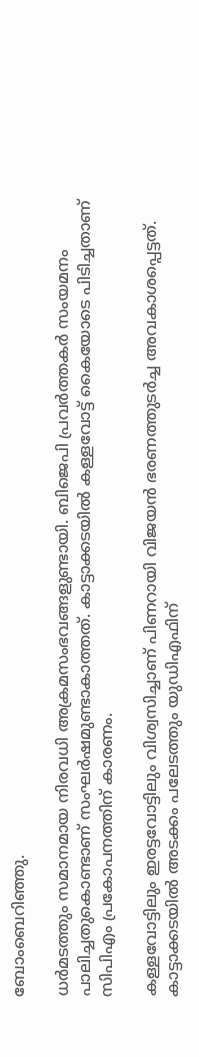ബോംബെറിഞ്ഞു.

ധര്‍മടത്തും സമാനമായ നിരവധി അക്രമസംഭവങ്ങളുണ്ടായി. ബിജെപി പ്രവര്‍ത്തകര്‍ സംയമനം പാലിച്ചതുകൊണ്ടാണ് സംഘര്‍ഷമുണ്ടാകാത്തത്. കാട്ടാക്കടയില്‍ കള്ളവോട്ട് കൈയോടെ പിടിച്ചതാണ് സിപിഎം പ്രകോപനത്തിന് കാരണം.

കള്ളവോട്ടിലും ഇരട്ടവോട്ടിലും വിശ്വസിച്ചാണ് പിണറായി വിജയന്‍ ഭരണത്തുടര്‍ച്ച അവകാശപ്പെട്ടത്. കാട്ടാക്കടയില്‍ അടക്കം പലേടത്തും യുഡിഎഫിന്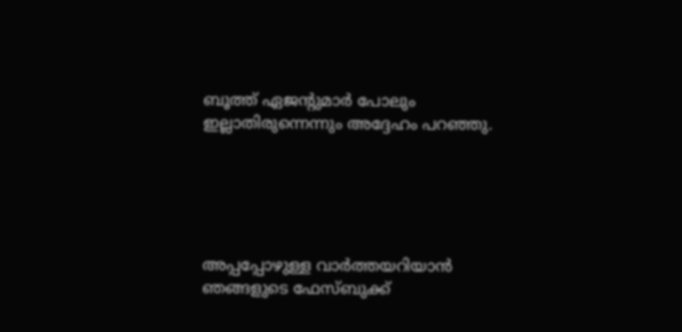ബൂത്ത് ഏജന്റുമാര്‍ പോലും ഇല്ലാതിരുന്നെന്നും അദ്ദേഹം പറഞ്ഞു.





അപ്പപ്പോഴുള്ള വാര്‍ത്തയറിയാന്‍ ഞങ്ങളുടെ ഫേസ്‌ബുക്ക്‌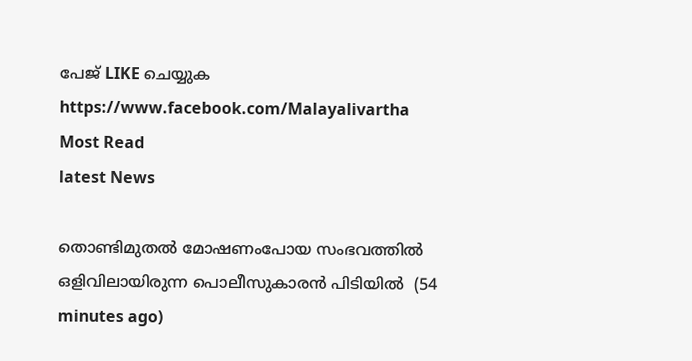പേജ് LIKE ചെയ്യുക
https://www.facebook.com/Malayalivartha
Most Read
latest News

തൊണ്ടിമുതല്‍ മോഷണംപോയ സംഭവത്തില്‍ ഒളിവിലായിരുന്ന പൊലീസുകാരന്‍ പിടിയില്‍  (54 minutes ago)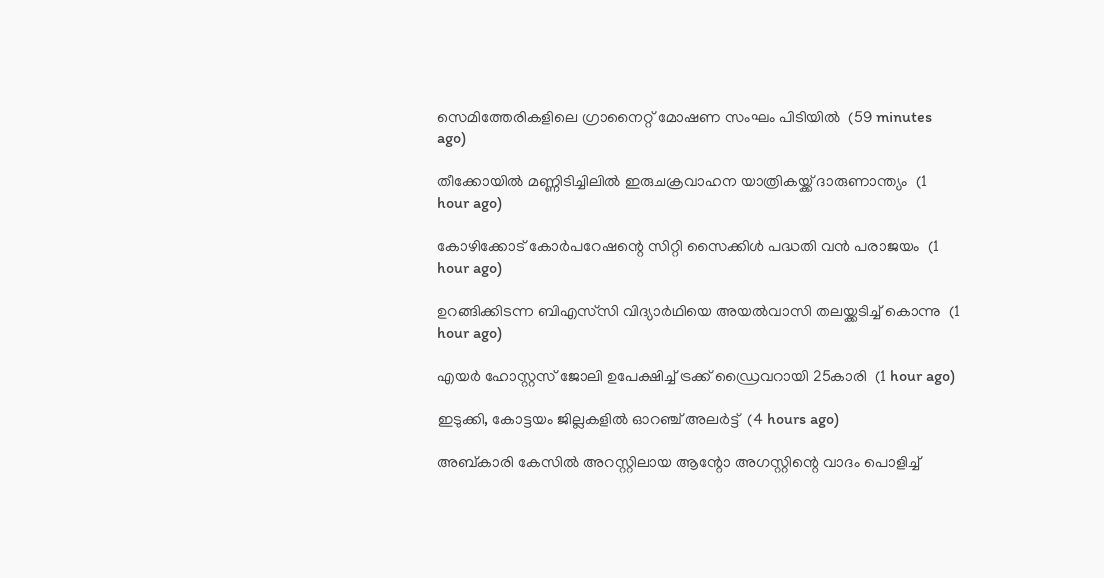സെമിത്തേരികളിലെ ഗ്രാനൈറ്റ് മോഷണ സംഘം പിടിയില്‍  (59 minutes ago)

തീക്കോയില്‍ മണ്ണിടിച്ചിലില്‍ ഇരുചക്രവാഹന യാത്രികയ്ക്ക് ദാരുണാന്ത്യം  (1 hour ago)

കോഴിക്കോട് കോര്‍പറേഷന്റെ സിറ്റി സൈക്കിള്‍ പദ്ധതി വന്‍ പരാജയം  (1 hour ago)

ഉറങ്ങിക്കിടന്ന ബിഎസ്‌സി വിദ്യാര്‍ഥിയെ അയല്‍വാസി തലയ്ക്കടിച്ച് കൊന്നു  (1 hour ago)

എയര്‍ ഹോസ്റ്റസ് ജോലി ഉപേക്ഷിച്ച് ട്രക്ക് ഡ്രൈവറായി 25കാരി  (1 hour ago)

ഇടുക്കി, കോട്ടയം ജില്ലകളില്‍ ഓറഞ്ച് അലര്‍ട്ട്  (4 hours ago)

അബ്കാരി കേസില്‍ അറസ്റ്റിലായ ആന്റോ അഗസ്റ്റിന്റെ വാദം പൊളിച്ച്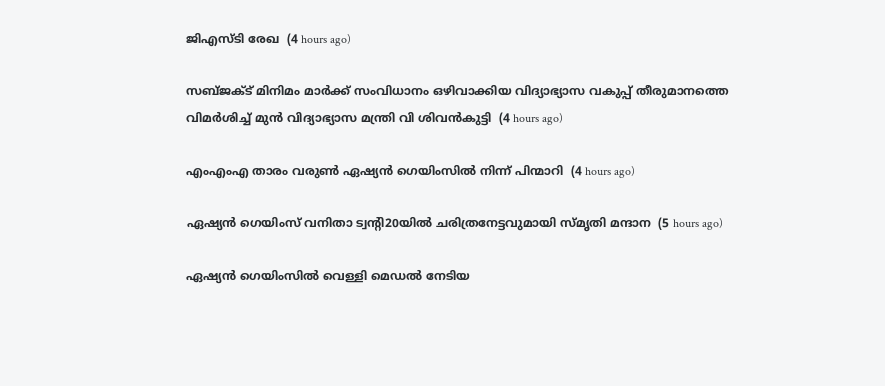ജിഎസ്ടി രേഖ  (4 hours ago)

സബ്ജക്ട് മിനിമം മാര്‍ക്ക് സംവിധാനം ഒഴിവാക്കിയ വിദ്യാഭ്യാസ വകുപ്പ് തീരുമാനത്തെ വിമര്‍ശിച്ച് മുന്‍ വിദ്യാഭ്യാസ മന്ത്രി വി ശിവന്‍കുട്ടി  (4 hours ago)

എംഎംഎ താരം വരുണ്‍ ഏഷ്യന്‍ ഗെയിംസില്‍ നിന്ന് പിന്മാറി  (4 hours ago)

ഏഷ്യന്‍ ഗെയിംസ് വനിതാ ട്വന്റി20യില്‍ ചരിത്രനേട്ടവുമായി സ്മൃതി മന്ദാന  (5 hours ago)

ഏഷ്യന്‍ ഗെയിംസില്‍ വെള്ളി മെഡല്‍ നേടിയ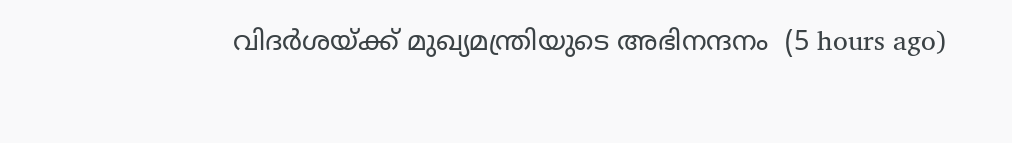വിദര്‍ശയ്ക്ക് മുഖ്യമന്ത്രിയുടെ അഭിനന്ദനം  (5 hours ago)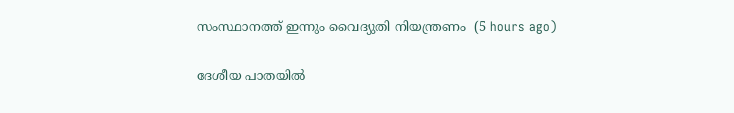സംസ്ഥാനത്ത് ഇന്നും വൈദ്യുതി നിയന്ത്രണം  (5 hours ago)

ദേശീയ പാതയില്‍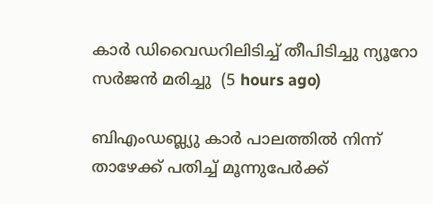കാര്‍ ഡിവൈഡറിലിടിച്ച് തീപിടിച്ചു ന്യൂറോ സര്‍ജന്‍ മരിച്ചു  (5 hours ago)

ബിഎംഡബ്ല്യു കാര്‍ പാലത്തില്‍ നിന്ന് താഴേക്ക് പതിച്ച് മൂന്നുപേര്‍ക്ക്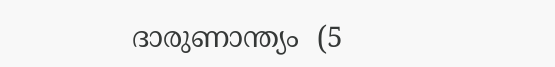ദാരുണാന്ത്യം  (5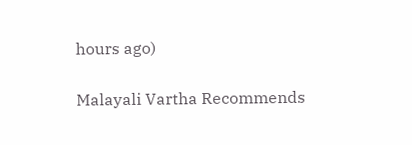hours ago)

Malayali Vartha Recommends